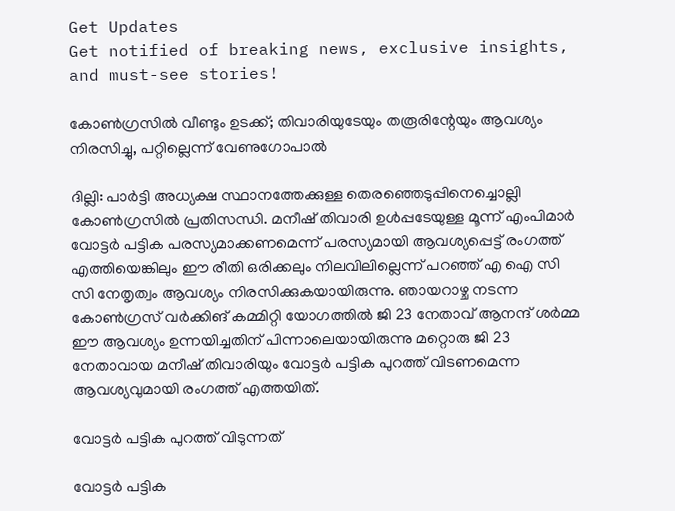Get Updates
Get notified of breaking news, exclusive insights, and must-see stories!

കോണ്‍ഗ്രസില്‍ വീണ്ടും ഉടക്ക്; തിവാരിയുടേയും തരൂരിന്റേയും ആവശ്യം നിരസിച്ചു, പറ്റില്ലെന്ന് വേണുഗോപാല്‍

ദില്ലി: പാർട്ടി അധ്യക്ഷ സ്ഥാനത്തേക്കുള്ള തെരഞ്ഞെടുപ്പിനെച്ചൊല്ലി കോൺഗ്രസിൽ പ്രതിസന്ധി. മനീഷ് തിവാരി ഉള്‍പ്പടേയുള്ള മൂന്ന് എംപിമാർ വോട്ടർ പട്ടിക പരസ്യമാക്കണമെന്ന് പരസ്യമായി ആവശ്യപ്പെട്ട് രംഗത്ത് എത്തിയെങ്കിലും ഈ രീതി ഒരിക്കലും നിലവിലില്ലെന്ന് പറഞ്ഞ് എ ഐ സി സി നേതൃത്വം ആവശ്യം നിരസിക്കുകയായിരുന്നു. ഞായറാഴ്ച നടന്ന കോണ്‍ഗ്രസ് വർക്കിങ് കമ്മിറ്റി യോഗത്തിൽ ജി 23 നേതാവ് ആനന്ദ് ശർമ്മ ഈ ആവശ്യം ഉന്നയിച്ചതിന് പിന്നാലെയായിരുന്നു മറ്റൊരു ജി 23 നേതാവായ മനീഷ് തിവാരിയും വോട്ടർ പട്ടിക പുറത്ത് വിടണമെന്ന ആവശ്യവുമായി രംഗത്ത് എത്തയിത്.

വോട്ടർ പട്ടിക പുറത്ത് വിടുന്നത്

വോട്ടർ പട്ടിക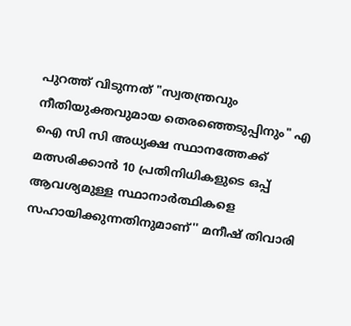പുറത്ത് വിടുന്നത് "സ്വതന്ത്രവും നീതിയുക്തവുമായ തെരഞ്ഞെടുപ്പിനും" എ ഐ സി സി അധ്യക്ഷ സ്ഥാനത്തേക്ക് മത്സരിക്കാന്‍ 10 പ്രതിനിധികളുടെ ഒപ്പ് ആവശ്യമുള്ള സ്ഥാനാർത്ഥികളെ സഹായിക്കുന്നതിനുമാണ്'' മനീഷ് തിവാരി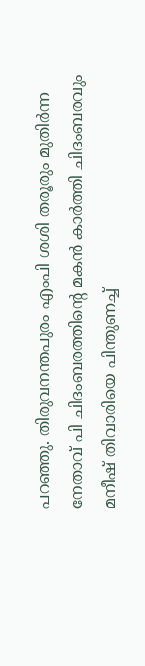പറഞ്ഞു. തിരുവനന്തപുരം എംപി ശശി തരൂരും മുതിർന്ന നേതാവ് പി ചിദംബരത്തിന്റെ മകൻ കാർത്തി ചിദംബരവും മനീഷ് തിവാരിയെ പിന്തുണച്ച്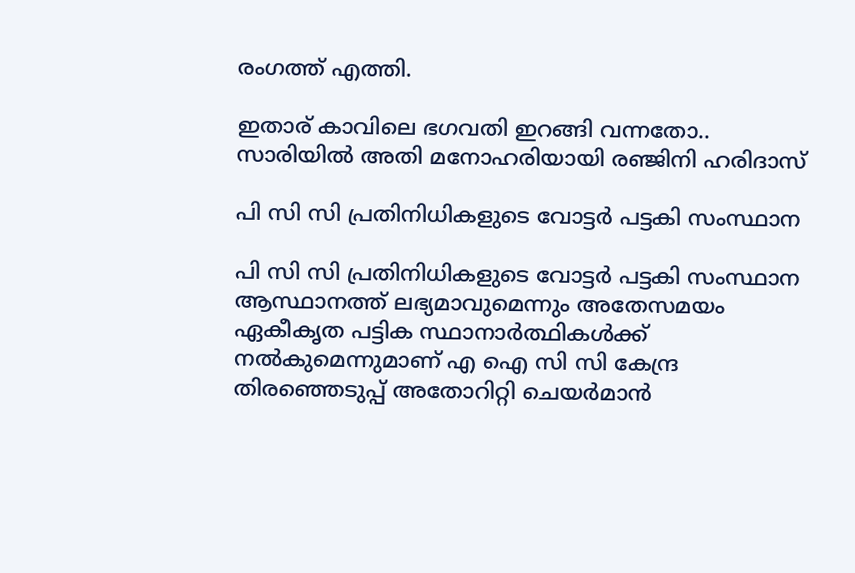രംഗത്ത് എത്തി.

ഇതാര് കാവിലെ ഭഗവതി ഇറങ്ങി വന്നതോ.. സാരിയില്‍ അതി മനോഹരിയായി രഞ്ജിനി ഹരിദാസ്

പി സി സി പ്രതിനിധികളുടെ വോട്ടർ പട്ടകി സംസ്ഥാന

പി സി സി പ്രതിനിധികളുടെ വോട്ടർ പട്ടകി സംസ്ഥാന ആസ്ഥാനത്ത് ലഭ്യമാവുമെന്നും അതേസമയം ഏകീകൃത പട്ടിക സ്ഥാനാർത്ഥികൾക്ക് നൽകുമെന്നുമാണ് എ ഐ സി സി കേന്ദ്ര തിരഞ്ഞെടുപ്പ് അതോറിറ്റി ചെയർമാൻ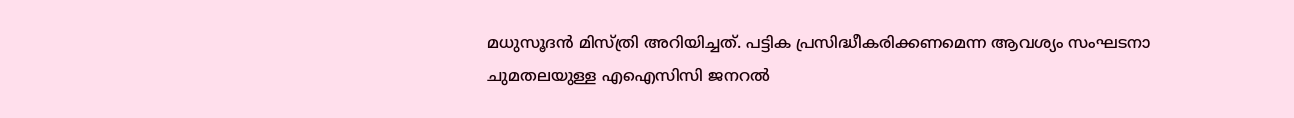മധുസൂദൻ മിസ്ത്രി അറിയിച്ചത്. പട്ടിക പ്രസിദ്ധീകരിക്കണമെന്ന ആവശ്യം സംഘടനാ ചുമതലയുള്ള എഐസിസി ജനറൽ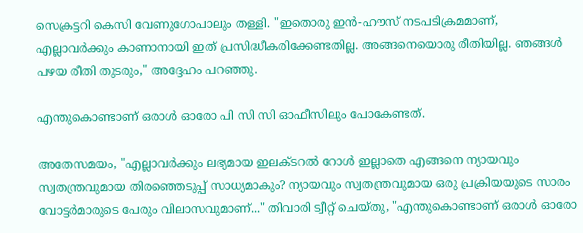സെക്രട്ടറി കെസി വേണുഗോപാലും തള്ളി. "ഇതൊരു ഇൻ-ഹൗസ് നടപടിക്രമമാണ്, എല്ലാവർക്കും കാണാനായി ഇത് പ്രസിദ്ധീകരിക്കേണ്ടതില്ല. അങ്ങനെയൊരു രീതിയില്ല. ഞങ്ങൾ പഴയ രീതി തുടരും," അദ്ദേഹം പറഞ്ഞു.

എന്തുകൊണ്ടാണ് ഒരാൾ ഓരോ പി സി സി ഓഫീസിലും പോകേണ്ടത്.

അതേസമയം, "എല്ലാവർക്കും ലഭ്യമായ ഇലക്ടറൽ റോൾ ഇല്ലാതെ എങ്ങനെ ന്യായവും സ്വതന്ത്രവുമായ തിരഞ്ഞെടുപ്പ് സാധ്യമാകും? ന്യായവും സ്വതന്ത്രവുമായ ഒരു പ്രക്രിയയുടെ സാരം വോട്ടർമാരുടെ പേരും വിലാസവുമാണ്..." തിവാരി ട്വീറ്റ് ചെയ്തു, "എന്തുകൊണ്ടാണ് ഒരാൾ ഓരോ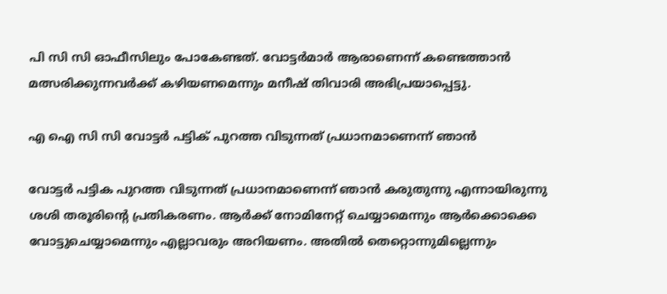പി സി സി ഓഫീസിലും പോകേണ്ടത്. വോട്ടർമാർ ആരാണെന്ന് കണ്ടെത്താൻ മത്സരിക്കുന്നവർക്ക് കഴിയണമെന്നും മനീഷ് തിവാരി അഭിപ്രയാപ്പെട്ടു.

എ ഐ സി സി വോട്ടർ പട്ടിക് പുറത്ത വിടുന്നത് പ്രധാനമാണെന്ന് ഞാൻ

വോട്ടർ പട്ടിക പുറത്ത വിടുന്നത് പ്രധാനമാണെന്ന് ഞാൻ കരുതുന്നു എന്നായിരുന്നു ശശി തരൂരിന്റെ പ്രതികരണം. ആർക്ക് നോമിനേറ്റ് ചെയ്യാമെന്നും ആർക്കൊക്കെ വോട്ടുചെയ്യാമെന്നും എല്ലാവരും അറിയണം. അതിൽ തെറ്റൊന്നുമില്ലെന്നും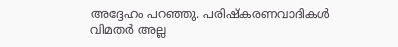അദ്ദേഹം പറഞ്ഞു. പരിഷ്കരണവാദികൾ വിമതർ അല്ല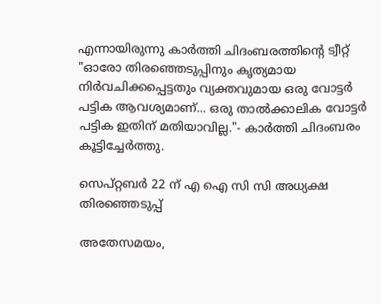എന്നായിരുന്നു കാർത്തി ചിദംബരത്തിന്റെ ട്വീറ്റ് "ഓരോ തിരഞ്ഞെടുപ്പിനും കൃത്യമായ നിർവചിക്കപ്പെട്ടതും വ്യക്തവുമായ ഒരു വോട്ടർ പട്ടിക ആവശ്യമാണ്... ഒരു താൽക്കാലിക വോട്ടർ പട്ടിക ഇതിന് മതിയാവില്ല."- കാർത്തി ചിദംബരം കൂട്ടിച്ചേർത്തു.

സെപ്റ്റബർ 22 ന് എ ഐ സി സി അധ്യക്ഷ തിരഞ്ഞെടുപ്പ്

അതേസമയം,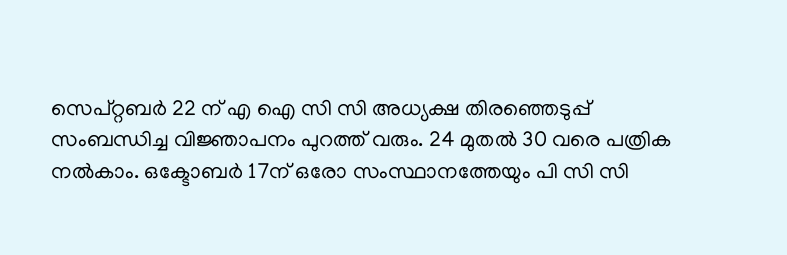സെപ്റ്റബർ 22 ന് എ ഐ സി സി അധ്യക്ഷ തിരഞ്ഞെടുപ്പ് സംബന്ധിച്ച വിജ്ഞാപനം പുറത്ത് വരും. 24 മുതൽ 30 വരെ പത്രിക നൽകാം. ഒക്ടോബർ 17ന് ഒരോ സംസ്ഥാനത്തേയും പി സി സി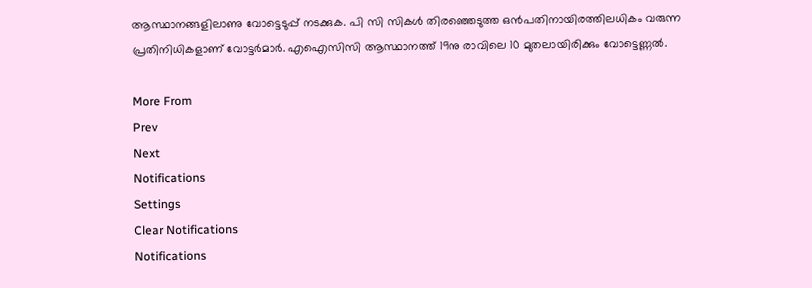ആസ്ഥാനങ്ങളിലാണു വോട്ടെടുപ്പ് നടക്കുക. പി സി സികള്‍ തിരഞ്ഞെടുത്ത ഒന്‍പതിനായിരത്തിലധികം വരുന്ന പ്രതിനിധികളാണ് വോട്ടർമാർ. എഐസിസി ആസ്ഥാനത്ത് 19നു രാവിലെ 10 മുതലായിരിക്കും വോട്ടെണ്ണല്‍.

More From
Prev
Next
Notifications
Settings
Clear Notifications
Notifications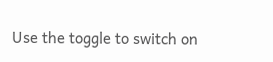Use the toggle to switch on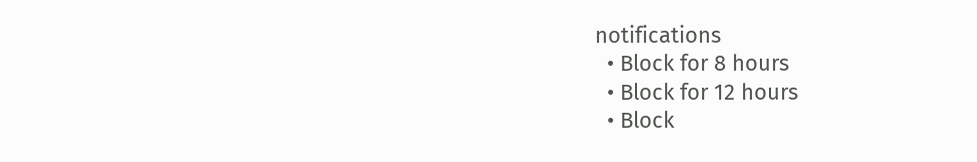notifications
  • Block for 8 hours
  • Block for 12 hours
  • Block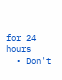for 24 hours
  • Don't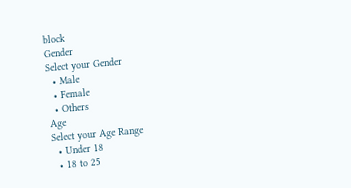block
Gender
Select your Gender
  • Male
  • Female
  • Others
Age
Select your Age Range
  • Under 18
  • 18 to 25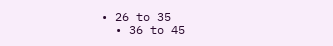• 26 to 35
  • 36 to 45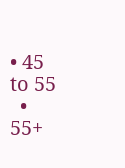• 45 to 55
  • 55+